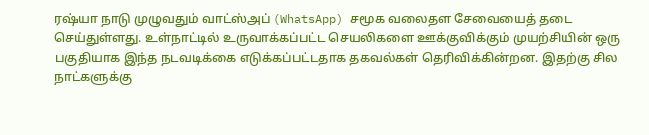ரஷ்யா நாடு முழுவதும் வாட்ஸ்அப் (WhatsApp) சமூக வலைதள சேவையைத் தடை செய்துள்ளது. உள்நாட்டில் உருவாக்கப்பட்ட செயலிகளை ஊக்குவிக்கும் முயற்சியின் ஒரு பகுதியாக இந்த நடவடிக்கை எடுக்கப்பட்டதாக தகவல்கள் தெரிவிக்கின்றன. இதற்கு சில நாட்களுக்கு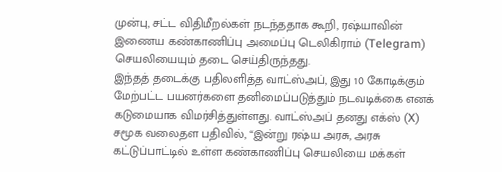முன்பு, சட்ட விதிமீறல்கள் நடந்ததாக கூறி, ரஷ்யாவின் இணைய கண்காணிப்பு அமைப்பு டெலிகிராம் (Telegram) செயலியையும் தடை செய்திருந்தது.
இந்தத் தடைக்கு பதிலளித்த வாட்ஸ்அப், இது 10 கோடிக்கும் மேற்பட்ட பயனர்களை தனிமைப்படுத்தும் நடவடிக்கை எனக் கடுமையாக விமர்சித்துள்ளது. வாட்ஸ்அப் தனது எக்ஸ் (X) சமூக வலைதள பதிவில், “இன்று ரஷ்ய அரசு, அரசு கட்டுப்பாட்டில் உள்ள கண்காணிப்பு செயலியை மக்கள்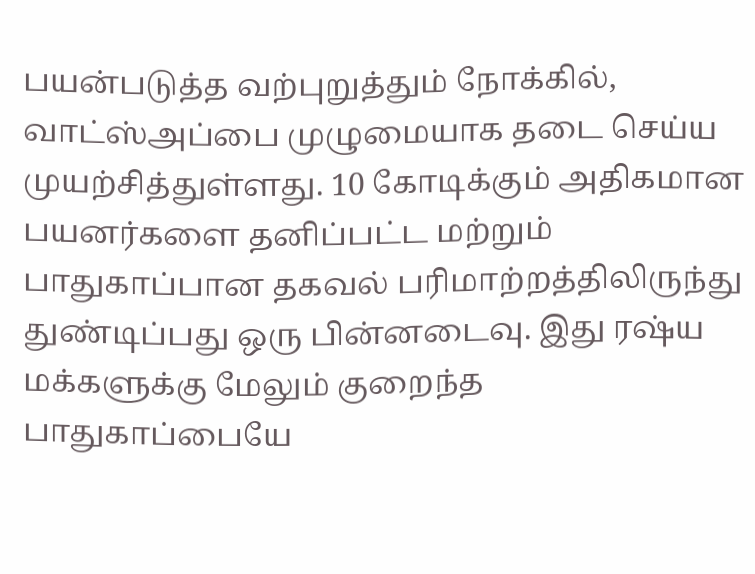பயன்படுத்த வற்புறுத்தும் நோக்கில், வாட்ஸ்அப்பை முழுமையாக தடை செய்ய முயற்சித்துள்ளது. 10 கோடிக்கும் அதிகமான பயனர்களை தனிப்பட்ட மற்றும் பாதுகாப்பான தகவல் பரிமாற்றத்திலிருந்து துண்டிப்பது ஒரு பின்னடைவு. இது ரஷ்ய மக்களுக்கு மேலும் குறைந்த பாதுகாப்பையே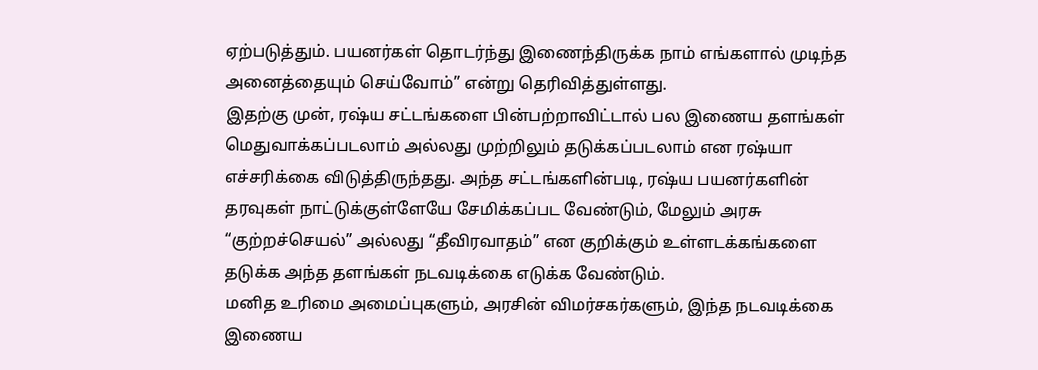ஏற்படுத்தும். பயனர்கள் தொடர்ந்து இணைந்திருக்க நாம் எங்களால் முடிந்த அனைத்தையும் செய்வோம்” என்று தெரிவித்துள்ளது.
இதற்கு முன், ரஷ்ய சட்டங்களை பின்பற்றாவிட்டால் பல இணைய தளங்கள் மெதுவாக்கப்படலாம் அல்லது முற்றிலும் தடுக்கப்படலாம் என ரஷ்யா எச்சரிக்கை விடுத்திருந்தது. அந்த சட்டங்களின்படி, ரஷ்ய பயனர்களின் தரவுகள் நாட்டுக்குள்ளேயே சேமிக்கப்பட வேண்டும், மேலும் அரசு “குற்றச்செயல்” அல்லது “தீவிரவாதம்” என குறிக்கும் உள்ளடக்கங்களை தடுக்க அந்த தளங்கள் நடவடிக்கை எடுக்க வேண்டும்.
மனித உரிமை அமைப்புகளும், அரசின் விமர்சகர்களும், இந்த நடவடிக்கை இணைய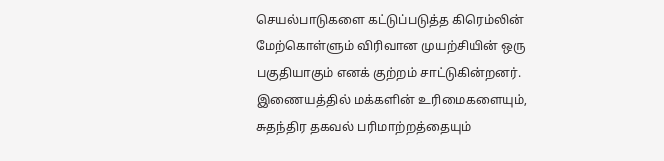செயல்பாடுகளை கட்டுப்படுத்த கிரெம்லின் மேற்கொள்ளும் விரிவான முயற்சியின் ஒரு பகுதியாகும் எனக் குற்றம் சாட்டுகின்றனர். இணையத்தில் மக்களின் உரிமைகளையும், சுதந்திர தகவல் பரிமாற்றத்தையும்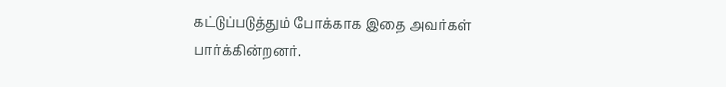கட்டுப்படுத்தும் போக்காக இதை அவர்கள் பார்க்கின்றனர்.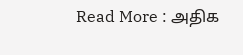Read More : அதிக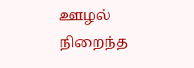ஊழல் நிறைந்த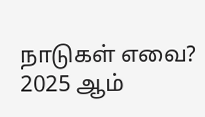நாடுகள் எவை? 2025 ஆம்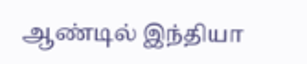ஆண்டில் இந்தியா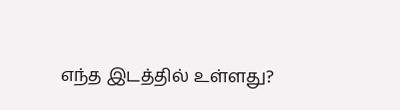எந்த இடத்தில் உள்ளது?